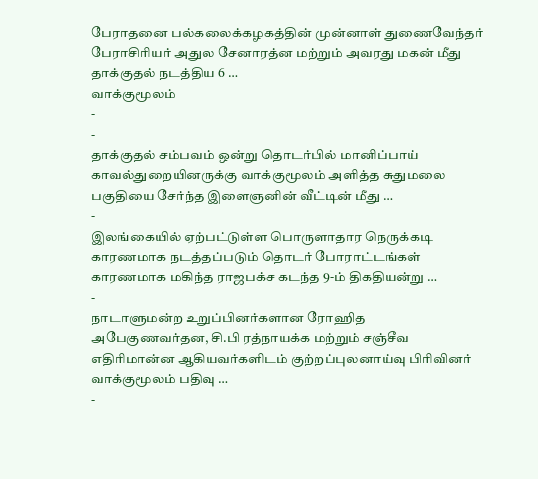பேராதனை பல்கலைக்கழகத்தின் முன்னாள் துணைவேந்தர் பேராசிரியர் அதுல சேனாரத்ன மற்றும் அவரது மகன் மீது தாக்குதல் நடத்திய 6 …
வாக்குமூலம்
-
-
தாக்குதல் சம்பவம் ஒன்று தொடர்பில் மானிப்பாய் காவல்துறையினருக்கு வாக்குமூலம் அளித்த சுதுமலை பகுதியை சேர்ந்த இளைஞனின் வீட்டின் மீது …
-
இலங்கையில் ஏற்பட்டுள்ள பொருளாதார நெருக்கடி காரணமாக நடத்தப்படும் தொடர் போராட்டங்கள் காரணமாக மகிந்த ராஜபக்ச கடந்த 9-ம் திகதியன்று …
-
நாடாளுமன்ற உறுப்பினர்களான ரோஹித அபேகுணவர்தன, சி.பி ரத்நாயக்க மற்றும் சஞ்சீவ எதிரிமான்ன ஆகியவர்களிடம் குற்றப்புலனாய்வு பிரிவினர் வாக்குமூலம் பதிவு …
-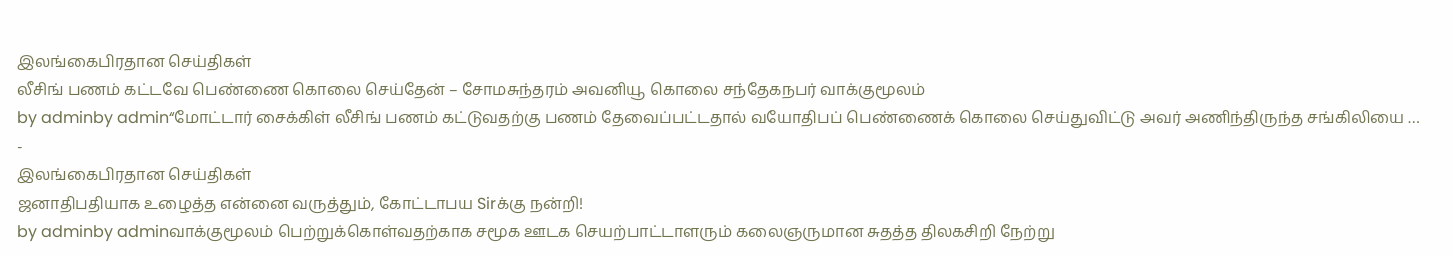இலங்கைபிரதான செய்திகள்
லீசிங் பணம் கட்டவே பெண்ணை கொலை செய்தேன் – சோமசுந்தரம் அவனியூ கொலை சந்தேகநபர் வாக்குமூலம்
by adminby admin“மோட்டார் சைக்கிள் லீசிங் பணம் கட்டுவதற்கு பணம் தேவைப்பட்டதால் வயோதிபப் பெண்ணைக் கொலை செய்துவிட்டு அவர் அணிந்திருந்த சங்கிலியை …
-
இலங்கைபிரதான செய்திகள்
ஜனாதிபதியாக உழைத்த என்னை வருத்தும், கோட்டாபய Sirக்கு நன்றி!
by adminby adminவாக்குமூலம் பெற்றுக்கொள்வதற்காக சமூக ஊடக செயற்பாட்டாளரும் கலைஞருமான சுதத்த திலகசிறி நேற்று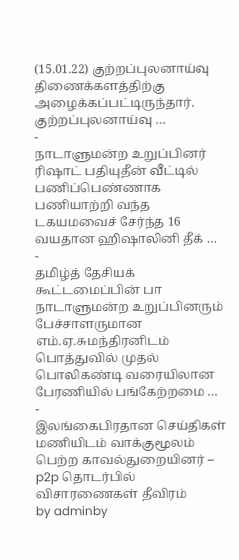(15.01.22) குற்றப்புலனாய்வு திணைக்களத்திற்கு அழைக்கப்பட்டிருந்தார். குற்றப்புலனாய்வு …
-
நாடாளுமன்ற உறுப்பினர் ரிஷாட் பதியுதீன் வீட்டில் பணிப்பெண்ணாக பணியாற்றி வந்த டகயமவைச் சேர்ந்த 16 வயதான ஹிஷாலினி தீக் …
-
தமிழ்த் தேசியக் கூட்டமைப்பின் பா நாடாளுமன்ற உறுப்பினரும் பேச்சாளருமான எம்.ஏ.சுமந்திரனிடம் பொத்துவில் முதல் பொலிகண்டி வரையிலான பேரணியில் பங்கேற்றமை …
-
இலங்கைபிரதான செய்திகள்
மணியிடம் வாக்குமூலம் பெற்ற காவல்துறையினர் – p2p தொடர்பில் விசாரணைகள் தீவிரம்
by adminby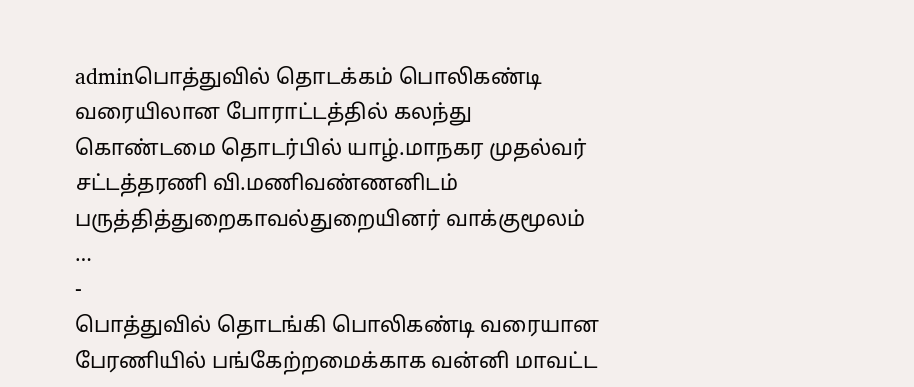adminபொத்துவில் தொடக்கம் பொலிகண்டி வரையிலான போராட்டத்தில் கலந்து கொண்டமை தொடர்பில் யாழ்.மாநகர முதல்வர் சட்டத்தரணி வி.மணிவண்ணனிடம் பருத்தித்துறைகாவல்துறையினர் வாக்குமூலம் …
-
பொத்துவில் தொடங்கி பொலிகண்டி வரையான பேரணியில் பங்கேற்றமைக்காக வன்னி மாவட்ட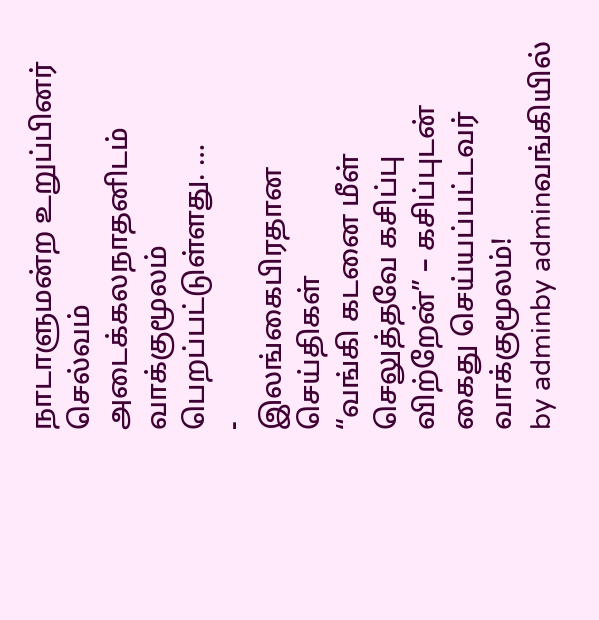நாடாளுமன்ற உறுப்பினர் செல்வம் அடைக்கலநாதனிடம் வாக்குமூலம் பெறப்பட்டுள்ளது. …
-
இலங்கைபிரதான செய்திகள்
“வங்கி கடனை மீள் செலுத்தவே கசிப்பு விற்றேன்” – கசிப்புடன் கைது செய்யப்பட்டவர் வாக்குமூலம்!
by adminby adminவங்கியில்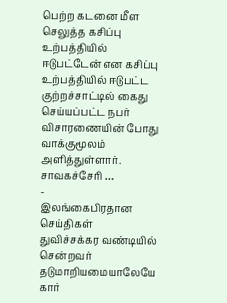பெற்ற கடனை மீள செலுத்த கசிப்பு உற்பத்தியில் ஈடுபட்டேன் என கசிப்பு உற்பத்தியில் ஈடுபட்ட குற்றச்சாட்டில் கைது செய்யப்பட்ட நபர் விசாரணையின் போது வாக்குமூலம் அளித்துள்ளார். சாவகச்சேரி …
-
இலங்கைபிரதான செய்திகள்
துவிச்சக்கர வண்டியில் சென்றவர் தடுமாறியமையாலேயே கார்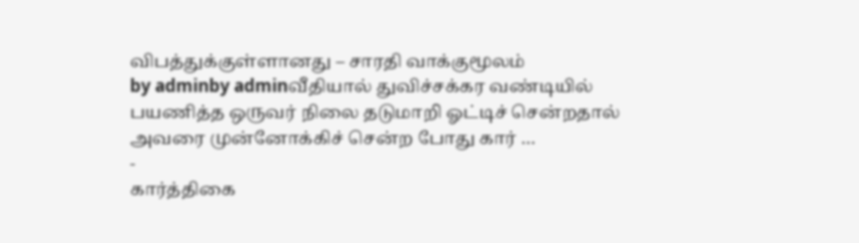விபத்துக்குள்ளானது – சாரதி வாக்குமூலம்
by adminby adminவீதியால் துவிச்சக்கர வண்டியில் பயணித்த ஒருவர் நிலை தடுமாறி ஓட்டிச் சென்றதால் அவரை முன்னோக்கிச் சென்ற போது கார் …
-
கார்த்திகை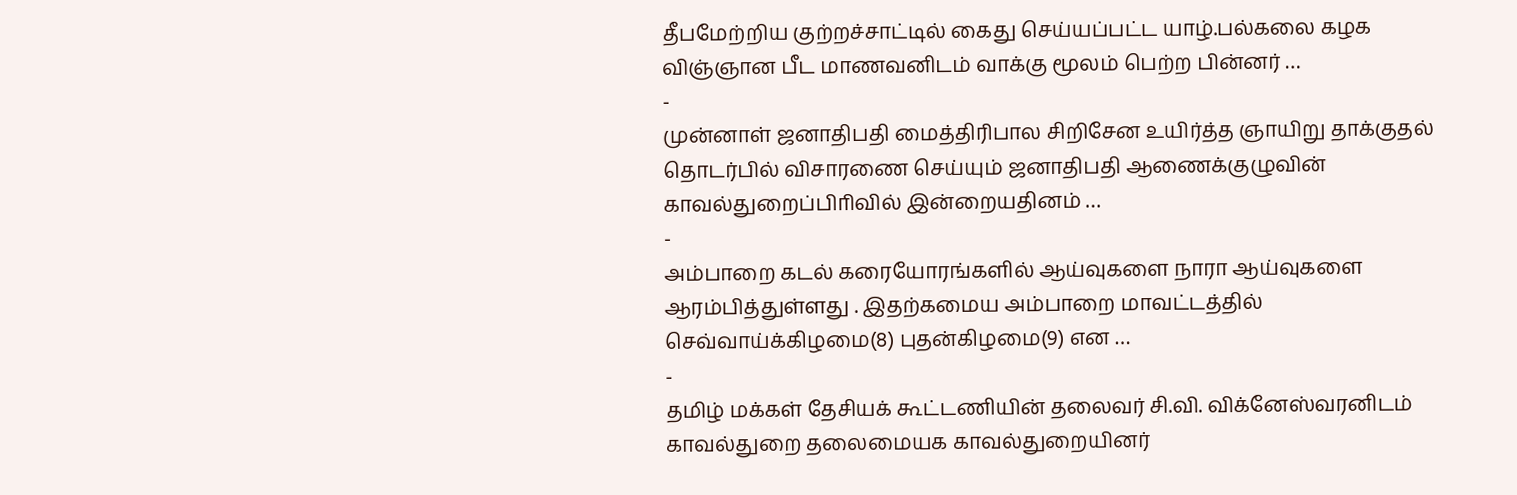தீபமேற்றிய குற்றச்சாட்டில் கைது செய்யப்பட்ட யாழ்.பல்கலை கழக விஞ்ஞான பீட மாணவனிடம் வாக்கு மூலம் பெற்ற பின்னர் …
-
முன்னாள் ஜனாதிபதி மைத்திரிபால சிறிசேன உயிர்த்த ஞாயிறு தாக்குதல் தொடர்பில் விசாரணை செய்யும் ஜனாதிபதி ஆணைக்குழுவின் காவல்துறைப்பிாிவில் இன்றையதினம் …
-
அம்பாறை கடல் கரையோரங்களில் ஆய்வுகளை நாரா ஆய்வுகளை ஆரம்பித்துள்ளது . இதற்கமைய அம்பாறை மாவட்டத்தில் செவ்வாய்க்கிழமை(8) புதன்கிழமை(9) என …
-
தமிழ் மக்கள் தேசியக் கூட்டணியின் தலைவர் சி.வி. விக்னேஸ்வரனிடம் காவல்துறை தலைமையக காவல்துறையினர்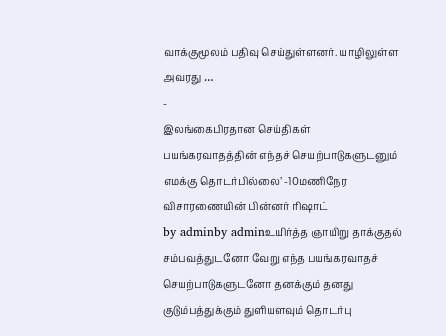வாக்குமூலம் பதிவு செய்துள்ளனர். யாழிலுள்ள அவரது …
-
இலங்கைபிரதான செய்திகள்
பயங்கரவாதத்தின் எந்தச் செயற்பாடுகளுடனும் எமக்கு தொடர்பில்லை’ -10மணிநேர விசாரணையின் பின்னர் ரிஷாட்
by adminby adminஉயிர்த்த ஞாயிறு தாக்குதல் சம்பவத்துடனோ வேறு எந்த பயங்கரவாதச் செயற்பாடுகளுடனோ தனக்கும் தனது குடும்பத்துக்கும் துளியளவும் தொடர்பு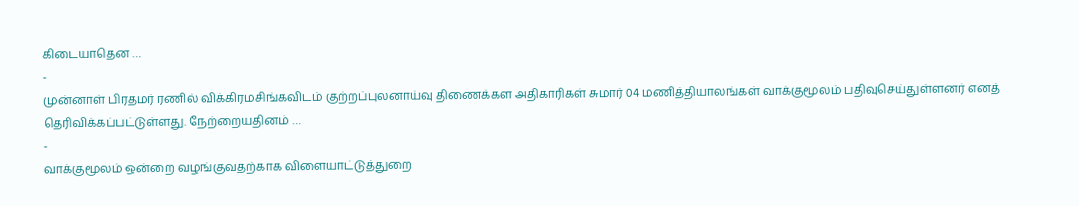கிடையாதென …
-
முன்னாள் பிரதமர் ரணில் விக்கிரமசிங்கவிடம் குற்றப்புலனாய்வு திணைக்கள அதிகாரிகள் சுமார் 04 மணித்தியாலங்கள் வாக்குமூலம் பதிவுசெய்துள்ளனர் எனத் தெரிவிக்கப்பட்டுள்ளது. நேற்றையதினம் …
-
வாக்குமூலம் ஒன்றை வழங்குவதற்காக விளையாட்டுத்துறை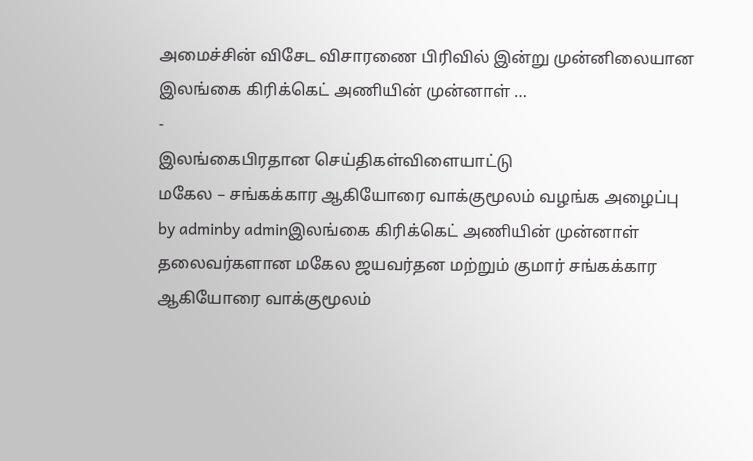அமைச்சின் விசேட விசாரணை பிரிவில் இன்று முன்னிலையான இலங்கை கிரிக்கெட் அணியின் முன்னாள் …
-
இலங்கைபிரதான செய்திகள்விளையாட்டு
மகேல – சங்கக்கார ஆகியோரை வாக்குமூலம் வழங்க அழைப்பு
by adminby adminஇலங்கை கிரிக்கெட் அணியின் முன்னாள் தலைவர்களான மகேல ஜயவர்தன மற்றும் குமார் சங்கக்கார ஆகியோரை வாக்குமூலம்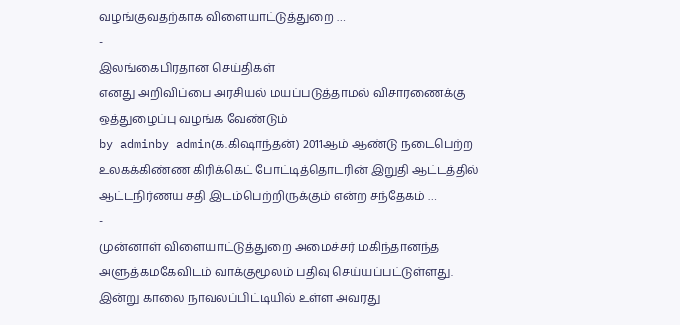வழங்குவதற்காக விளையாட்டுத்துறை …
-
இலங்கைபிரதான செய்திகள்
எனது அறிவிப்பை அரசியல் மயப்படுத்தாமல் விசாரணைக்கு ஒத்துழைப்பு வழங்க வேண்டும்
by adminby admin(க.கிஷாந்தன்) 2011ஆம் ஆண்டு நடைபெற்ற உலகக்கிண்ண கிரிக்கெட் போட்டித்தொடரின் இறுதி ஆட்டத்தில் ஆட்டநிர்ணய சதி இடம்பெற்றிருக்கும் என்ற சந்தேகம் …
-
முன்னாள் விளையாட்டுத்துறை அமைச்சர் மகிந்தானந்த அளுத்கமகேவிடம் வாக்குமூலம் பதிவு செய்யப்பட்டுள்ளது. இன்று காலை நாவலப்பிட்டியில் உள்ள அவரது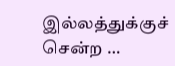இல்லத்துக்குச் சென்ற …